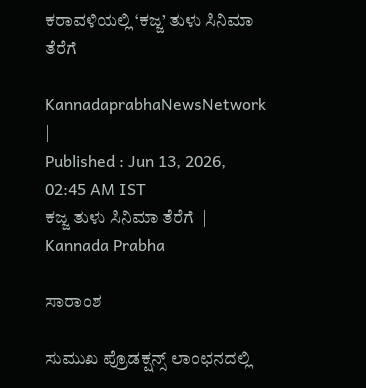ಕರಾವಳಿಯಲ್ಲಿ ‘ಕಜ್ಜ’ ತುಳು ಸಿನಿಮಾ ತೆರೆಗೆ

KannadaprabhaNewsNetwork |
Published : Jun 13, 2026, 02:45 AM IST
ಕಜ್ಜ ತುಳು ಸಿನಿಮಾ ತೆರೆಗೆ  | Kannada Prabha

ಸಾರಾಂಶ

ಸುಮುಖ ಪ್ರೊಡಕ್ಷನ್ಸ್‌ ಲಾಂಛನದಲ್ಲಿ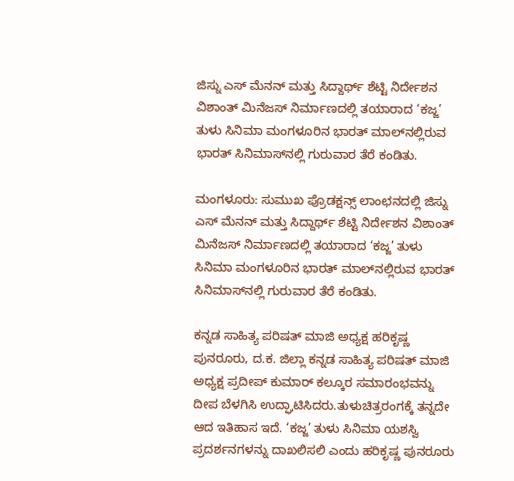ಜಿಸ್ನು ಎಸ್ ಮೆನನ್ ಮತ್ತು ಸಿದ್ದಾರ್ಥ್‌ ಶೆಟ್ಟಿ ನಿರ್ದೇಶನ ವಿಶಾಂತ್ ಮಿನೆಜಸ್ ನಿರ್ಮಾಣದಲ್ಲಿ ತಯಾರಾದ ‘ಕಜ್ಜ’ ತುಳು ಸಿನಿಮಾ ಮಂಗಳೂರಿನ ಭಾರತ್ ಮಾಲ್‌ನಲ್ಲಿರುವ ಭಾರತ್ ಸಿನಿಮಾಸ್‌ನಲ್ಲಿ ಗುರುವಾರ ತೆರೆ ಕಂಡಿತು.

ಮಂಗಳೂರು: ಸುಮುಖ ಪ್ರೊಡಕ್ಷನ್ಸ್‌ ಲಾಂಛನದಲ್ಲಿ ಜಿಸ್ನು ಎಸ್ ಮೆನನ್ ಮತ್ತು ಸಿದ್ದಾರ್ಥ್‌ ಶೆಟ್ಟಿ ನಿರ್ದೇಶನ ವಿಶಾಂತ್ ಮಿನೆಜಸ್ ನಿರ್ಮಾಣದಲ್ಲಿ ತಯಾರಾದ ‘ಕಜ್ಜ’ ತುಳು ಸಿನಿಮಾ ಮಂಗಳೂರಿನ ಭಾರತ್ ಮಾಲ್‌ನಲ್ಲಿರುವ ಭಾರತ್ ಸಿನಿಮಾಸ್‌ನಲ್ಲಿ ಗುರುವಾರ ತೆರೆ ಕಂಡಿತು.

ಕನ್ನಡ ಸಾಹಿತ್ಯ ಪರಿಷತ್ ಮಾಜಿ ಅಧ್ಯಕ್ಷ ಹರಿಕೃಷ್ಣ ಪುನರೂರು, ದ.ಕ. ಜಿಲ್ಲಾ ಕನ್ನಡ ಸಾಹಿತ್ಯ ಪರಿಷತ್ ಮಾಜಿ ಅಧ್ಯಕ್ಷ ಪ್ರದೀಪ್ ಕುಮಾರ್ ಕಲ್ಕೂರ ಸಮಾರಂಭವನ್ನು ದೀಪ ಬೆಳಗಿಸಿ ಉದ್ಘಾಟಿಸಿದರು.ತುಳುಚಿತ್ರರಂಗಕ್ಕೆ ತನ್ನದೇ ಆದ ಇತಿಹಾಸ ಇದೆ. ‘ಕಜ್ಜ’ ತುಳು ಸಿನಿಮಾ ಯಶಸ್ವಿ ಪ್ರದರ್ಶನಗಳನ್ನು ದಾಖಲಿಸಲಿ ಎಂದು ಹರಿಕೃಷ್ಣ ಪುನರೂರು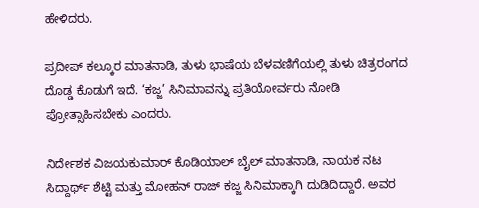ಹೇಳಿದರು.

ಪ್ರದೀಪ್ ಕಲ್ಕೂರ ಮಾತನಾಡಿ, ತುಳು ಭಾಷೆಯ ಬೆಳವಣಿಗೆಯಲ್ಲಿ ತುಳು ಚಿತ್ರರಂಗದ ದೊಡ್ಡ ಕೊಡುಗೆ ಇದೆ. ‘ಕಜ್ಜ’ ಸಿನಿಮಾವನ್ನು ಪ್ರತಿಯೋರ್ವರು ನೋಡಿ ಪ್ರೋತ್ಸಾಹಿಸಬೇಕು ಎಂದರು.

ನಿರ್ದೇಶಕ ವಿಜಯಕುಮಾರ್ ಕೊಡಿಯಾಲ್ ಬೈಲ್ ಮಾತನಾಡಿ, ನಾಯಕ ನಟ ಸಿದ್ದಾರ್ಥ್‌ ಶೆಟ್ಟಿ ಮತ್ತು ಮೋಹನ್ ರಾಜ್ ಕಜ್ಜ ಸಿನಿಮಾಕ್ಕಾಗಿ ದುಡಿದಿದ್ದಾರೆ. ಅವರ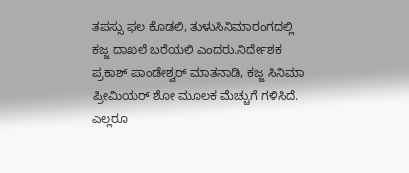ತಪಸ್ಸು ಫಲ ಕೊಡಲಿ, ತುಳುಸಿನಿಮಾರಂಗದಲ್ಲಿ ಕಜ್ಜ ದಾಖಲೆ ಬರೆಯಲಿ ಎಂದರು.ನಿರ್ದೇಶಕ ಪ್ರಕಾಶ್ ಪಾಂಡೇಶ್ವರ್ ಮಾತನಾಡಿ, ಕಜ್ಜ ಸಿನಿಮಾ ಪ್ರೀಮಿಯರ್ ಶೋ ಮೂಲಕ ಮೆಚ್ಚುಗೆ ಗಳಿಸಿದೆ. ಎಲ್ಲರೂ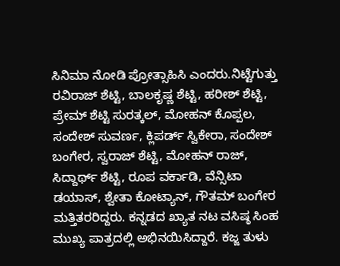ಸಿನಿಮಾ ನೋಡಿ ಪ್ರೋತ್ಸಾಹಿಸಿ ಎಂದರು.ನಿಟ್ಟೆಗುತ್ತು ರವಿರಾಜ್ ಶೆಟ್ಟಿ, ಬಾಲಕೃಷ್ಣ ಶೆಟ್ಟಿ, ಹರೀಶ್ ಶೆಟ್ಟಿ, ಪ್ರೇಮ್ ಶೆಟ್ಟಿ ಸುರತ್ಕಲ್, ಮೋಹನ್ ಕೊಪ್ಪಲ, ಸಂದೇಶ್ ಸುವರ್ಣ, ಕ್ಲಿಪರ್ಡ್‌ ಸ್ವಿಕೇರಾ, ಸಂದೇಶ್ ಬಂಗೇರ, ಸ್ವರಾಜ್ ಶೆಟ್ಟಿ, ಮೋಹನ್ ರಾಜ್, ಸಿದ್ದಾರ್ಥ್‌ ಶೆಟ್ಟಿ, ರೂಪ ವರ್ಕಾಡಿ, ವೆನ್ಸಿಟಾ ಡಯಾಸ್, ಶ್ವೇತಾ ಕೋಟ್ಯಾನ್, ಗೌತಮ್ ಬಂಗೇರ ಮತ್ತಿತರರಿದ್ದರು. ಕನ್ನಡದ ಖ್ಯಾತ ನಟ ವಸಿಷ್ಠ ಸಿಂಹ ಮುಖ್ಯ ಪಾತ್ರದಲ್ಲಿ ಅಭಿನಯಿಸಿದ್ದಾರೆ. ಕಜ್ಜ ತುಳು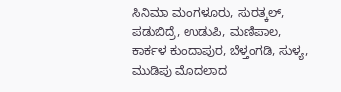ಸಿನಿಮಾ ಮಂಗಳೂರು, ಸುರತ್ಕಲ್, ಪಡುಬಿದ್ರೆ, ಉಡುಪಿ, ಮಣಿಪಾಲ, ಕಾರ್ಕಳ ಕುಂದಾಪುರ, ಬೆಳ್ತಂಗಡಿ, ಸುಳ್ಯ, ಮುಡಿಪು ಮೊದಲಾದ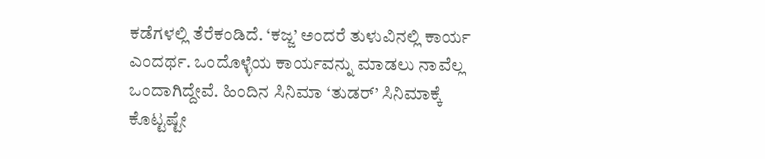ಕಡೆಗಳಲ್ಲಿ ತೆರೆಕಂಡಿದೆ. ‘ಕಜ್ಜ’ ಅಂದರೆ ತುಳುವಿನಲ್ಲಿ ಕಾರ್ಯ ಎಂದರ್ಥ. ಒಂದೊಳ್ಳೆಯ ಕಾರ್ಯವನ್ನು ಮಾಡಲು ನಾವೆಲ್ಲ ಒಂದಾಗಿದ್ದೇವೆ. ಹಿಂದಿನ ಸಿನಿಮಾ ‘ತುಡರ್’ ಸಿನಿಮಾಕ್ಕೆ ಕೊಟ್ಟಷ್ಟೇ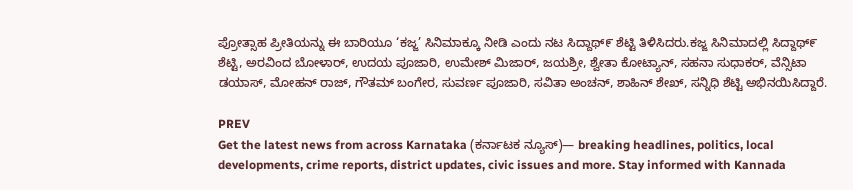ಪ್ರೋತ್ಸಾಹ ಪ್ರೀತಿಯನ್ನು ಈ ಬಾರಿಯೂ ‘ಕಜ್ಜ’ ಸಿನಿಮಾಕ್ಕೂ ನೀಡಿ ಎಂದು ನಟ ಸಿದ್ದಾಥ್೯ ಶೆಟ್ಟಿ ತಿಳಿಸಿದರು.ಕಜ್ಜ ಸಿನಿಮಾದಲ್ಲಿ ಸಿದ್ದಾಥ್೯ ಶೆಟ್ಟಿ, ಅರವಿಂದ ಬೋಳಾರ್, ಉದಯ ಪೂಜಾರಿ, ಉಮೇಶ್ ಮಿಜಾರ್, ಜಯಶ್ರೀ, ಶ್ವೇತಾ ಕೋಟ್ಯಾನ್, ಸಹನಾ ಸುಧಾಕರ್, ವೆನ್ಸಿಟಾ ಡಯಾಸ್, ಮೋಹನ್ ರಾಜ್, ಗೌತಮ್ ಬಂಗೇರ, ಸುವರ್ಣ ಪೂಜಾರಿ, ಸವಿತಾ ಅಂಚನ್, ಶಾಹಿನ್ ಶೇಖ್, ಸನ್ನಿಧಿ ಶೆಟ್ಟಿ ಅಭಿನಯಿಸಿದ್ದಾರೆ.

PREV
Get the latest news from across Karnataka (ಕರ್ನಾಟಕ ನ್ಯೂಸ್)— breaking headlines, politics, local developments, crime reports, district updates, civic issues and more. Stay informed with Kannada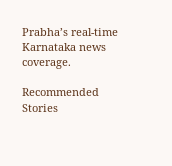Prabha’s real‑time Karnataka news coverage.

Recommended Stories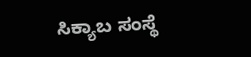ಸಿಕ್ಯಾಬ ಸಂಸ್ಥೆ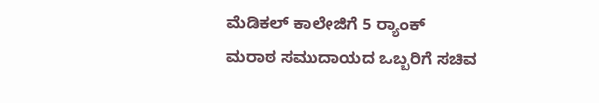ಮೆಡಿಕಲ್ ಕಾಲೇಜಿಗೆ 5 ರ್‍ಯಾಂಕ್‌
ಮರಾಠ ಸಮುದಾಯದ ಒಬ್ಬರಿಗೆ ಸಚಿವ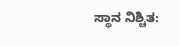ಸ್ಥಾನ ನಿಶ್ಚಿತ: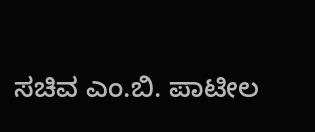ಸಚಿವ ಎಂ.ಬಿ. ಪಾಟೀಲ